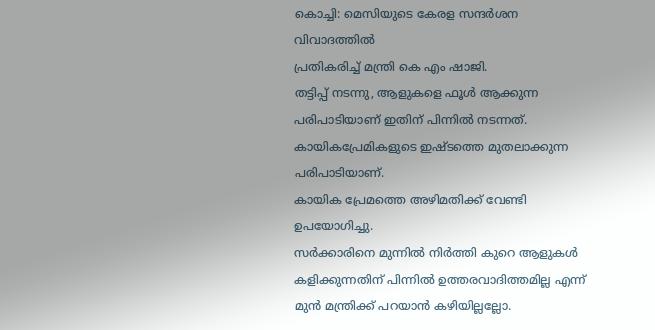കൊച്ചി: മെസിയുടെ കേരള സന്ദർശന വിവാദത്തിൽ
പ്രതികരിച്ച് മന്ത്രി കെ എം ഷാജി.
തട്ടിപ്പ് നടന്നു, ആളുകളെ ഫൂൾ ആക്കുന്ന പരിപാടിയാണ് ഇതിന് പിന്നിൽ നടന്നത്.
കായികപ്രേമികളുടെ ഇഷ്ടത്തെ മുതലാക്കുന്ന പരിപാടിയാണ്.
കായിക പ്രേമത്തെ അഴിമതിക്ക് വേണ്ടി ഉപയോഗിച്ചു.
സർക്കാരിനെ മുന്നിൽ നിർത്തി കുറെ ആളുകൾ
കളിക്കുന്നതിന് പിന്നിൽ ഉത്തരവാദിത്തമില്ല എന്ന് മുൻ മന്ത്രിക്ക് പറയാൻ കഴിയില്ലല്ലോ.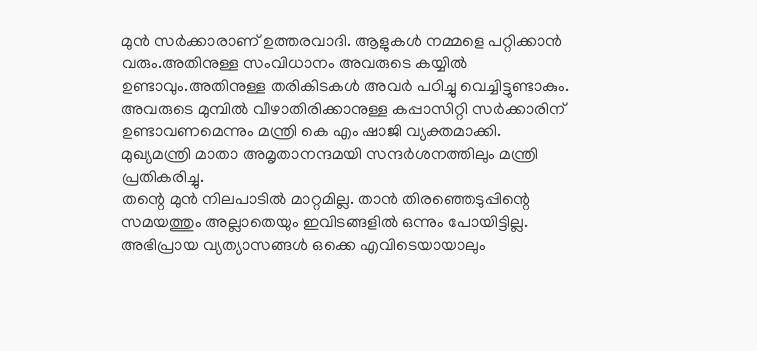മുൻ സർക്കാരാണ് ഉത്തരവാദി. ആളുകൾ നമ്മളെ പറ്റിക്കാൻ വരും.അതിനുള്ള സംവിധാനം അവരുടെ കയ്യിൽ ഉണ്ടാവും.അതിനുള്ള തരികിടകൾ അവർ പഠിച്ചു വെച്ചിട്ടുണ്ടാകും.
അവരുടെ മുമ്പിൽ വീഴാതിരിക്കാനുള്ള കപ്പാസിറ്റി സർക്കാരിന് ഉണ്ടാവണമെന്നും മന്ത്രി കെ എം ഷാജി വ്യക്തമാക്കി.
മുഖ്യമന്ത്രി മാതാ അമൃതാനന്ദമയി സന്ദർശനത്തിലും മന്ത്രി പ്രതികരിച്ചു.
തന്റെ മുൻ നിലപാടിൽ മാറ്റമില്ല. താൻ തിരഞ്ഞെടുപ്പിന്റെ സമയത്തും അല്ലാതെയും ഇവിടങ്ങളിൽ ഒന്നും പോയിട്ടില്ല.
അഭിപ്രായ വ്യത്യാസങ്ങൾ ഒക്കെ എവിടെയായാലും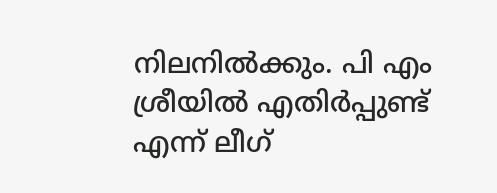നിലനിൽക്കും. പി എം ശ്രീയിൽ എതിർപ്പുണ്ട് എന്ന് ലീഗ്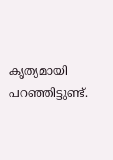കൃത്യമായി പറഞ്ഞിട്ടുണ്ട്.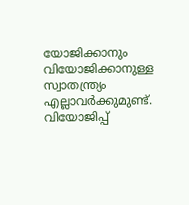യോജിക്കാനും വിയോജിക്കാനുള്ള സ്വാതന്ത്ര്യം എല്ലാവർക്കുമുണ്ട്.
വിയോജിപ്പ്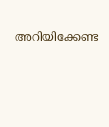അറിയിക്കേണ്ട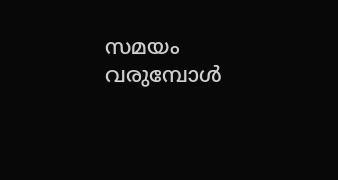സമയം വരുമ്പോൾ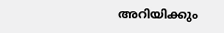അറിയിക്കും